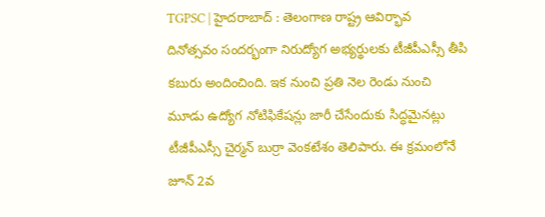TGPSC | హైద‌రాబాద్ : తెలంగాణ రాష్ట్ర ఆవిర్భావ దినోత్స‌వం సంద‌ర్భంగా నిరుద్యోగ అభ్య‌ర్థుల‌కు టీజీపీఎస్సీ తీపి క‌బురు అందించింది. ఇక నుంచి ప్ర‌తి నెల రెండు నుంచి మూడు ఉద్యోగ నోటిఫికేష‌న్లు జారీ చేసేందుకు సిద్ధ‌మైన‌ట్లు టీజీపీఎస్సీ చైర్మ‌న్ బుర్రా వెంక‌టేశం తెలిపారు. ఈ క్ర‌మంలోనే జూన్ 2వ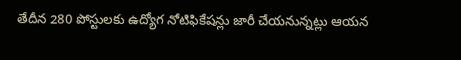తేదీన 280 పోస్టుల‌కు ఉద్యోగ నోటిఫికేష‌న్లు జారీ చేయ‌నున్న‌ట్లు ఆయ‌న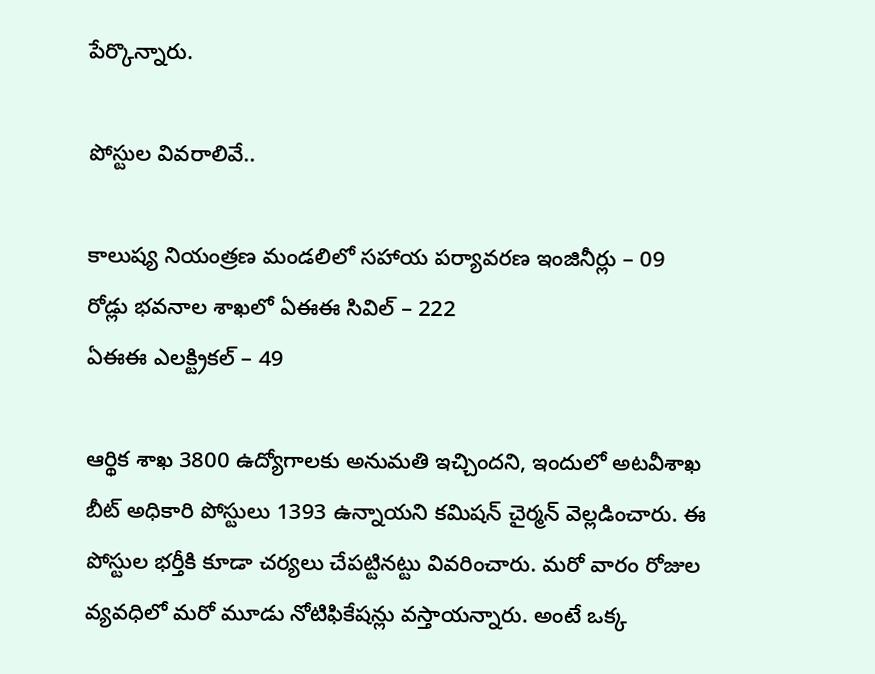పేర్కొన్నారు.

పోస్టుల వివ‌రాలివే..

కాలుష్య నియంత్ర‌ణ మండ‌లిలో స‌హాయ ప‌ర్యావ‌ర‌ణ ఇంజినీర్లు – 09
రోడ్లు భ‌వ‌నాల శాఖ‌లో ఏఈఈ సివిల్ – 222
ఏఈఈ ఎల‌క్ట్రిక‌ల్ – 49

ఆర్థిక శాఖ 3800 ఉద్యోగాల‌కు అనుమ‌తి ఇచ్చింద‌ని, ఇందులో అట‌వీశాఖ బీట్ అధికారి పోస్టులు 1393 ఉన్నాయ‌ని క‌మిష‌న్ చైర్మ‌న్ వెల్ల‌డించారు. ఈ పోస్టుల భ‌ర్తీకి కూడా చ‌ర్య‌లు చేప‌ట్టిన‌ట్టు వివ‌రించారు. మ‌రో వారం రోజుల వ్య‌వ‌ధిలో మ‌రో మూడు నోటిఫికేష‌న్లు వ‌స్తాయ‌న్నారు. అంటే ఒక్క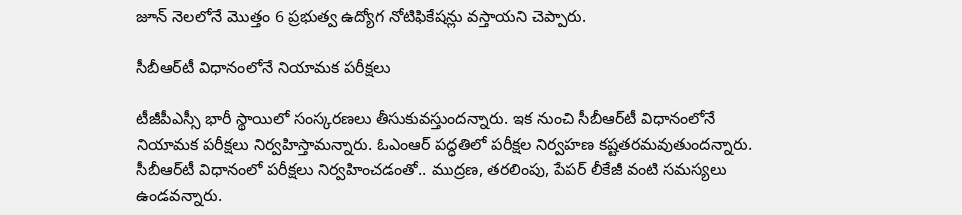జూన్ నెల‌లోనే మొత్తం 6 ప్ర‌భుత్వ ఉద్యోగ నోటిఫికేష‌న్లు వ‌స్తాయ‌ని చెప్పారు.

సీబీఆర్‌టీ విధానంలోనే నియామ‌క ప‌రీక్ష‌లు

టీజీపీఎస్సీ భారీ స్థాయిలో సంస్క‌ర‌ణ‌లు తీసుకువ‌స్తుంద‌న్నారు. ఇక నుంచి సీబీఆర్‌టీ విధానంలోనే నియామ‌క ప‌రీక్ష‌లు నిర్వ‌హిస్తామ‌న్నారు. ఓఎంఆర్ ప‌ద్ధ‌తిలో ప‌రీక్ష‌ల నిర్వ‌హ‌ణ క‌ష్ట‌త‌ర‌మ‌వుతుంద‌న్నారు. సీబీఆర్‌టీ విధానంలో ప‌రీక్ష‌లు నిర్వ‌హించ‌డంతో.. ముద్ర‌ణ‌, త‌ర‌లింపు, పేప‌ర్ లీకేజీ వంటి స‌మ‌స్య‌లు ఉండ‌వ‌న్నారు.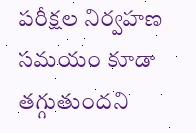ప‌రీక్ష‌ల నిర్వ‌హ‌ణ స‌మ‌యం కూడా త‌గ్గుతుంద‌ని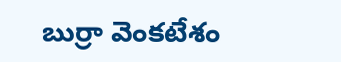బుర్రా వెంక‌టేశం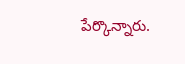పేర్కొన్నారు.